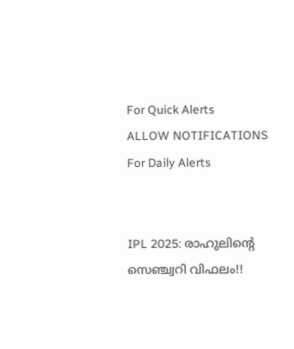For Quick Alerts
ALLOW NOTIFICATIONS
For Daily Alerts


IPL 2025: രാഹുലിന്റെ സെഞ്ച്വറി വിഫലം!!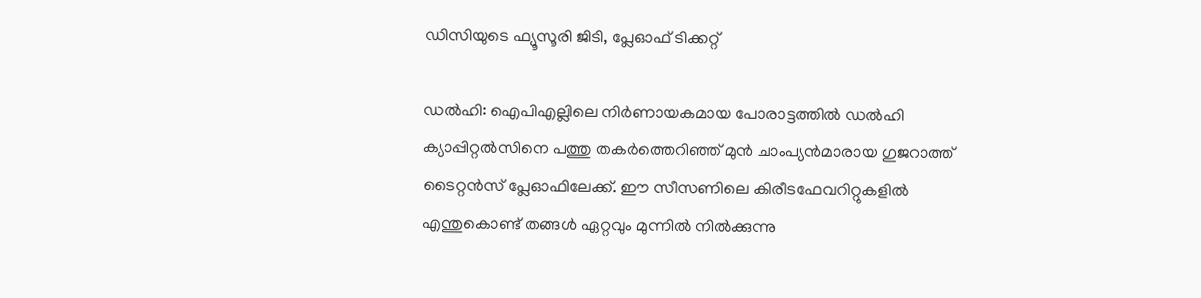ഡിസിയുടെ ഫ്യൂസൂരി ജിടി, പ്ലേഓഫ് ടിക്കറ്റ്

ഡല്‍ഹി: ഐപിഎല്ലിലെ നിര്‍ണായകമായ പോരാട്ടത്തില്‍ ഡല്‍ഹി ക്യാപ്പിറ്റല്‍സിനെ പത്തു തകര്‍ത്തെറിഞ്ഞ് മുന്‍ ചാംപ്യന്‍മാരായ ഗുജറാത്ത് ടൈറ്റന്‍സ് പ്ലേഓഫിലേക്ക്. ഈ സീസണിലെ കിരീടഫേവറിറ്റുകളില്‍ എന്തുകൊണ്ട് തങ്ങള്‍ ഏറ്റവും മുന്നില്‍ നില്‍ക്കുന്നു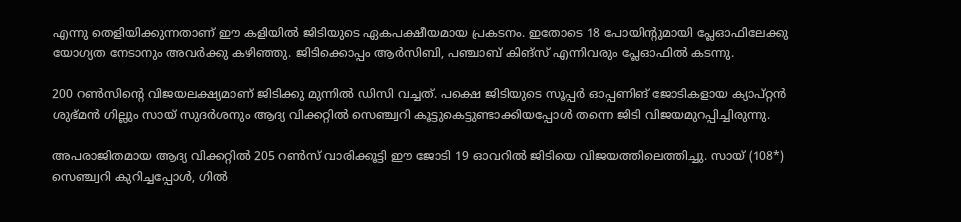എന്നു തെളിയിക്കുന്നതാണ് ഈ കളിയില്‍ ജിടിയുടെ ഏകപക്ഷീയമായ പ്രകടനം. ഇതോടെ 18 പോയിന്റുമായി പ്ലേഓഫിലേക്കു യോഗ്യത നേടാനും അവര്‍ക്കു കഴിഞ്ഞു. ജിടിക്കൊപ്പം ആര്‍സിബി, പഞ്ചാബ് കിങ്‌സ് എന്നിവരും പ്ലേഓഫില്‍ കടന്നു.

200 റണ്‍സിന്റെ വിജയലക്ഷ്യമാണ് ജിടിക്കു മുന്നില്‍ ഡിസി വച്ചത്. പക്ഷെ ജിടിയുടെ സൂപ്പര്‍ ഓപ്പണിങ് ജോടികളായ ക്യാപ്റ്റന്‍ ശുഭ്മന്‍ ഗില്ലും സായ് സുദര്‍ശനും ആദ്യ വിക്കറ്റില്‍ സെഞ്ച്വറി കൂട്ടുകെട്ടുണ്ടാക്കിയപ്പോള്‍ തന്നെ ജിടി വിജയമുറപ്പിച്ചിരുന്നു.

അപരാജിതമായ ആദ്യ വിക്കറ്റില്‍ 205 റണ്‍സ് വാരിക്കൂട്ടി ഈ ജോടി 19 ഓവറില്‍ ജിടിയെ വിജയത്തിലെത്തിച്ചു. സായ് (108*) സെഞ്ച്വറി കുറിച്ചപ്പോള്‍, ഗില്‍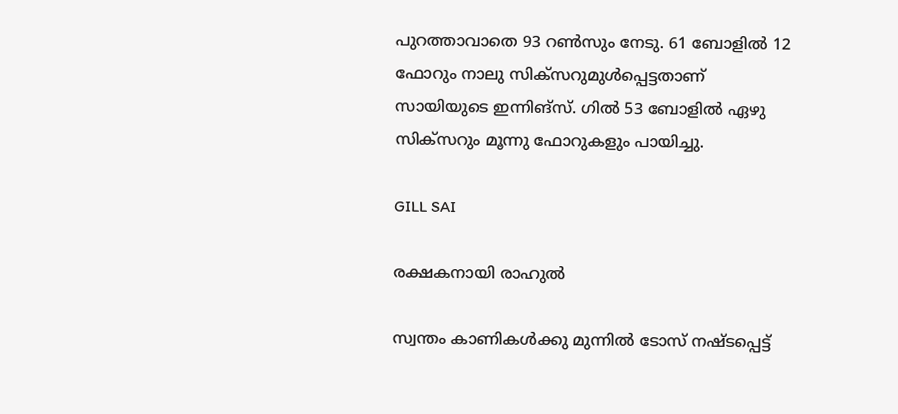പുറത്താവാതെ 93 റണ്‍സും നേടു. 61 ബോളില്‍ 12 ഫോറും നാലു സിക്‌സറുമുള്‍പ്പെട്ടതാണ് സായിയുടെ ഇന്നിങ്‌സ്. ഗില്‍ 53 ബോളില്‍ ഏഴു സിക്‌സറും മൂന്നു ഫോറുകളും പായിച്ചു.

GILL SAI

രക്ഷകനായി രാഹുല്‍

സ്വന്തം കാണികള്‍ക്കു മുന്നില്‍ ടോസ് നഷ്ടപ്പെട്ട്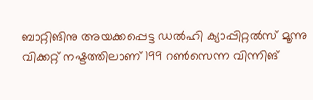ബാറ്റിങിനു അയക്കപ്പെട്ട ഡല്‍ഹി ക്യാപ്പിറ്റല്‍സ് മൂന്നു വിക്കറ്റ് നഷ്ടത്തിലാണ് 199 റണ്‍സെന്ന വിന്നിങ്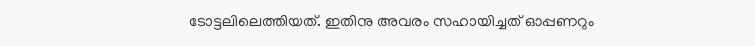ടോട്ടലിലെത്തിയത്. ഇതിനു അവരം സഹായിച്ചത് ഓപ്പണറും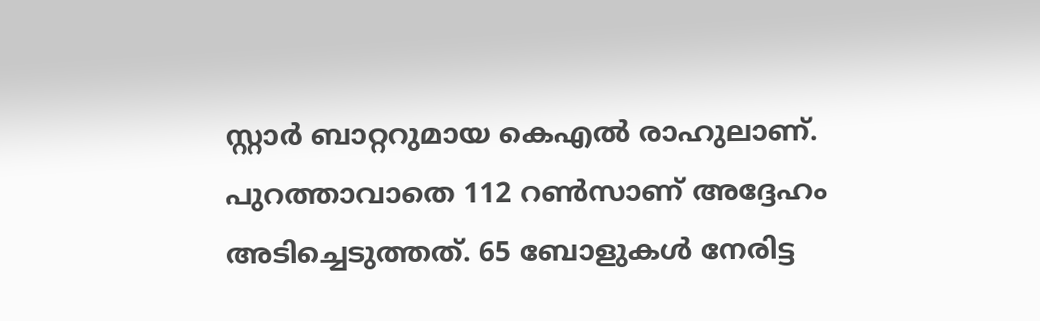സ്റ്റാര്‍ ബാറ്ററുമായ കെഎല്‍ രാഹുലാണ്. പുറത്താവാതെ 112 റണ്‍സാണ് അദ്ദേഹം അടിച്ചെടുത്തത്. 65 ബോളുകള്‍ നേരിട്ട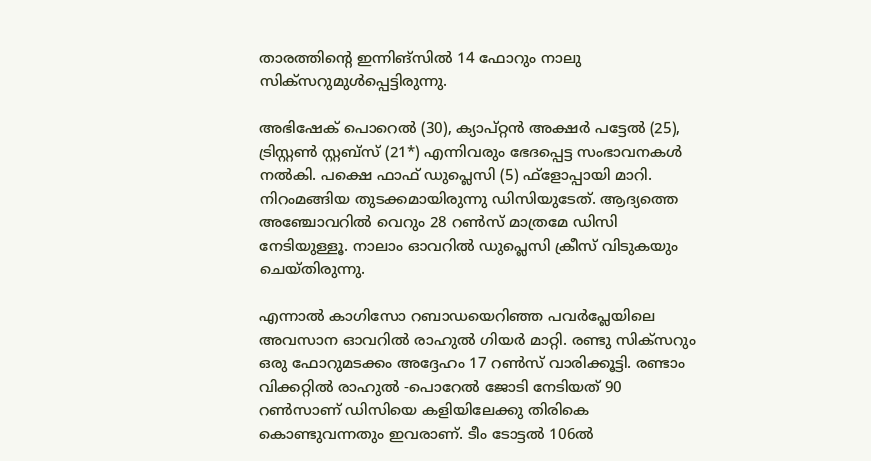താരത്തിന്റെ ഇന്നിങ്‌സില്‍ 14 ഫോറും നാലു സിക്‌സറുമുള്‍പ്പെട്ടിരുന്നു.

അഭിഷേക് പൊറെല്‍ (30), ക്യാപ്റ്റന്‍ അക്ഷര്‍ പട്ടേല്‍ (25), ട്രിസ്റ്റണ്‍ സ്റ്റബ്‌സ് (21*) എന്നിവരും ഭേദപ്പെട്ട സംഭാവനകള്‍ നല്‍കി. പക്ഷെ ഫാഫ് ഡുപ്ലെസി (5) ഫ്‌ളോപ്പായി മാറി. നിറംമങ്ങിയ തുടക്കമായിരുന്നു ഡിസിയുടേത്. ആദ്യത്തെ അഞ്ചോവറില്‍ വെറും 28 റണ്‍സ് മാത്രമേ ഡിസി നേടിയുള്ളൂ. നാലാം ഓവറില്‍ ഡുപ്ലെസി ക്രീസ് വിടുകയും ചെയ്തിരുന്നു.

എന്നാല്‍ കാഗിസോ റബാഡയെറിഞ്ഞ പവര്‍പ്ലേയിലെ അവസാന ഓവറില്‍ രാഹുല്‍ ഗിയര്‍ മാറ്റി. രണ്ടു സിക്‌സറും ഒരു ഫോറുമടക്കം അദ്ദേഹം 17 റണ്‍സ് വാരിക്കൂട്ടി. രണ്ടാം വിക്കറ്റില്‍ രാഹുല്‍ -പൊറേല്‍ ജോടി നേടിയത് 90 റണ്‍സാണ് ഡിസിയെ കളിയിലേക്കു തിരികെ കൊണ്ടുവന്നതും ഇവരാണ്. ടീം ടോട്ടല്‍ 106ല്‍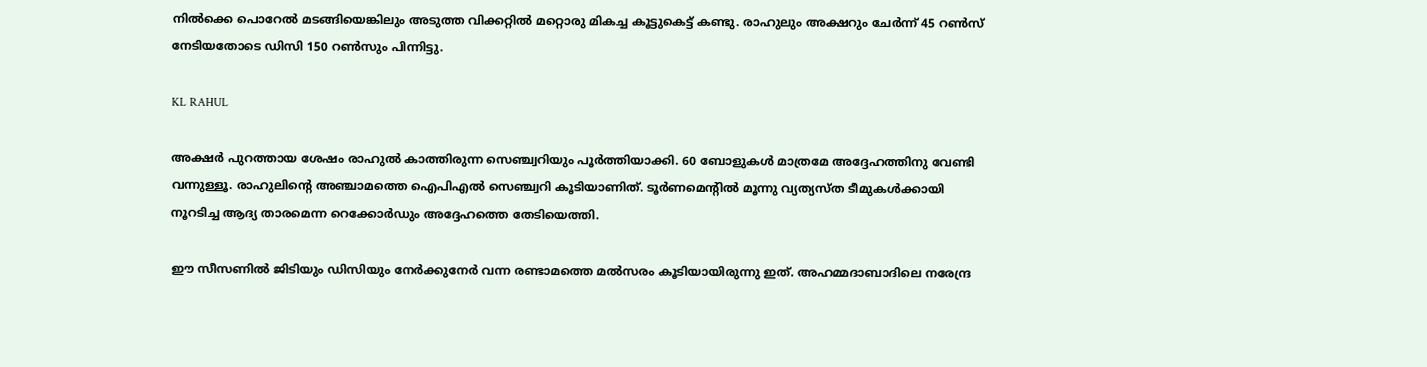നില്‍ക്കെ പൊറേല്‍ മടങ്ങിയെങ്കിലും അടുത്ത വിക്കറ്റില്‍ മറ്റൊരു മികച്ച കൂട്ടുകെട്ട് കണ്ടു. രാഹുലും അക്ഷറും ചേര്‍ന്ന് 45 റണ്‍സ് നേടിയതോടെ ഡിസി 150 റണ്‍സും പിന്നിട്ടു.

KL RAHUL

അക്ഷര്‍ പുറത്തായ ശേഷം രാഹുല്‍ കാത്തിരുന്ന സെഞ്ച്വറിയും പൂര്‍ത്തിയാക്കി. 60 ബോളുകള്‍ മാത്രമേ അദ്ദേഹത്തിനു വേണ്ടി വന്നുള്ളൂ. രാഹുലിന്റെ അഞ്ചാമത്തെ ഐപിഎല്‍ സെഞ്ച്വറി കൂടിയാണിത്. ടൂര്‍ണമെന്റില്‍ മൂന്നു വ്യത്യസ്ത ടീമുകള്‍ക്കായി നൂറടിച്ച ആദ്യ താരമെന്ന റെക്കോര്‍ഡും അദ്ദേഹത്തെ തേടിയെത്തി.

ഈ സീസണില്‍ ജിടിയും ഡിസിയും നേര്‍ക്കുനേര്‍ വന്ന രണ്ടാമത്തെ മല്‍സരം കൂടിയായിരുന്നു ഇത്. അഹമ്മദാബാദിലെ നരേന്ദ്ര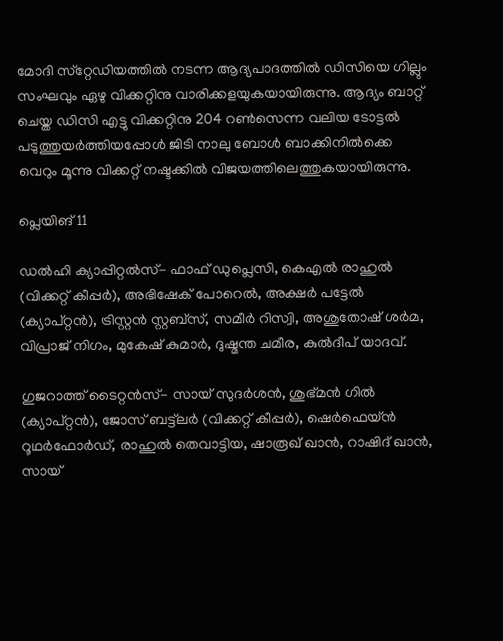മോദി സ്‌റ്റേഡിയത്തില്‍ നടന്ന ആദ്യപാദത്തില്‍ ഡിസിയെ ഗില്ലും സംഘവും ഏഴു വിക്കറ്റിനു വാരിക്കളയുകയായിരുന്നു. ആദ്യം ബാറ്റ് ചെയ്ത ഡിസി എട്ടു വിക്കറ്റിനു 204 റണ്‍സെന്ന വലിയ ടോട്ടല്‍ പടുത്തുയര്‍ത്തിയപ്പോള്‍ ജിടി നാലു ബോള്‍ ബാക്കിനില്‍ക്കെ വെറും മൂന്നു വിക്കറ്റ് നഷ്ടക്കില്‍ വിജയത്തിലെത്തുകയായിരുന്നു.

പ്ലെയിങ് 11

ഡല്‍ഹി ക്യാപ്പിറ്റല്‍സ്- ഫാഫ് ഡുപ്ലെസി, കെഎല്‍ രാഹുല്‍ (വിക്കറ്റ് കീപ്പര്‍), അഭിഷേക് പോറെല്‍, അക്ഷര്‍ പട്ടേല്‍ (ക്യാപ്റ്റന്‍), ട്രിസ്റ്റന്‍ സ്റ്റബ്‌സ്, സമീര്‍ റിസ്വി, അശുതോഷ് ശര്‍മ, വിപ്രാജ് നിഗം, മുകേഷ് കുമാര്‍, ദുഷ്മന്ത ചമീര, കുല്‍ദീപ് യാദവ്.

ഗുജറാത്ത് ടൈറ്റന്‍സ്- സായ് സുദര്‍ശന്‍, ശുഭ്മന്‍ ഗില്‍ (ക്യാപ്റ്റന്‍), ജോസ് ബട്ട്ലര്‍ (വിക്കറ്റ് കീപ്പര്‍), ഷെര്‍ഫെയ്ന്‍ റൂഥര്‍ഫോര്‍ഡ്, രാഹുല്‍ തെവാട്ടിയ, ഷാരൂഖ് ഖാന്‍, റാഷിദ് ഖാന്‍, സായ്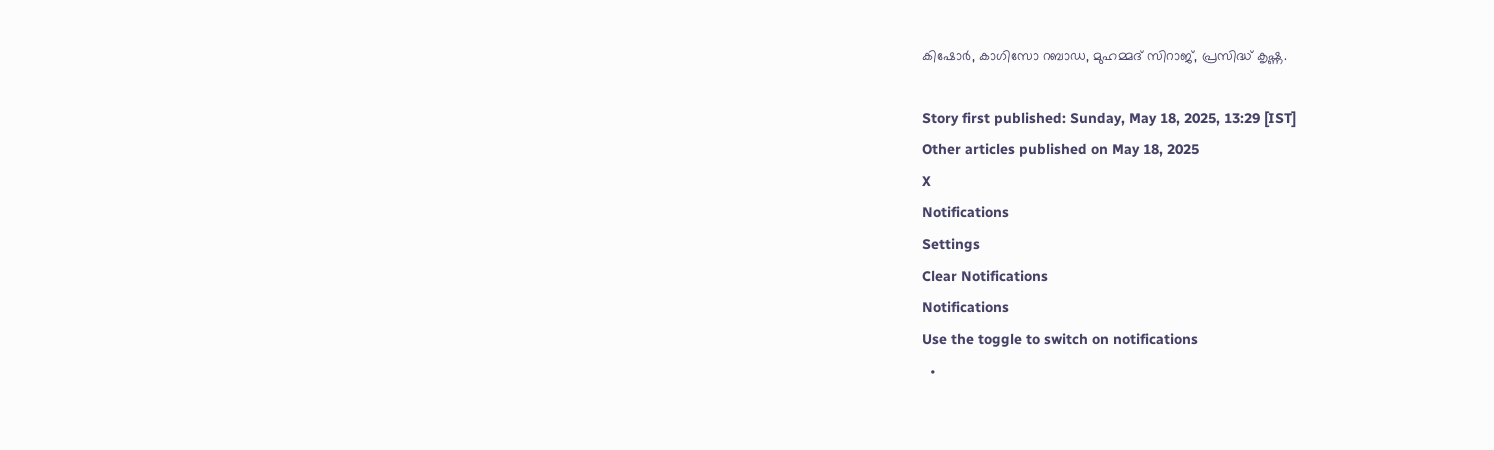കിഷോര്‍, കാഗിസോ റബാഡ, മുഹമ്മദ് സിറാജ്, പ്രസിദ്ധ് കൃഷ്ണ.

Story first published: Sunday, May 18, 2025, 13:29 [IST]
Other articles published on May 18, 2025
X
Notifications
Settings
Clear Notifications
Notifications
Use the toggle to switch on notifications
  •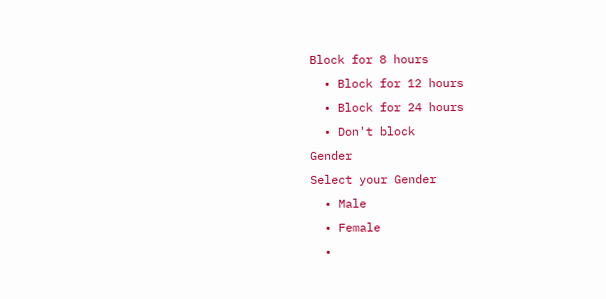Block for 8 hours
  • Block for 12 hours
  • Block for 24 hours
  • Don't block
Gender
Select your Gender
  • Male
  • Female
  •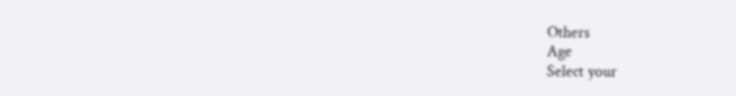Others
Age
Select your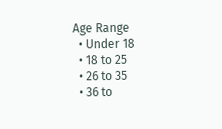Age Range
  • Under 18
  • 18 to 25
  • 26 to 35
  • 36 to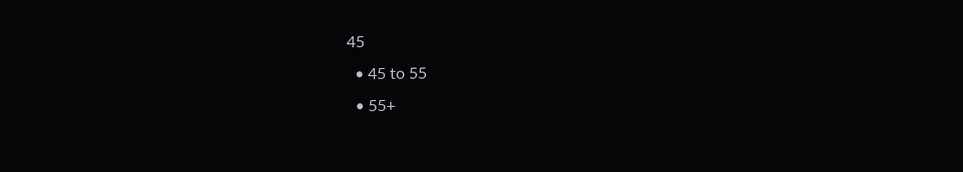45
  • 45 to 55
  • 55+